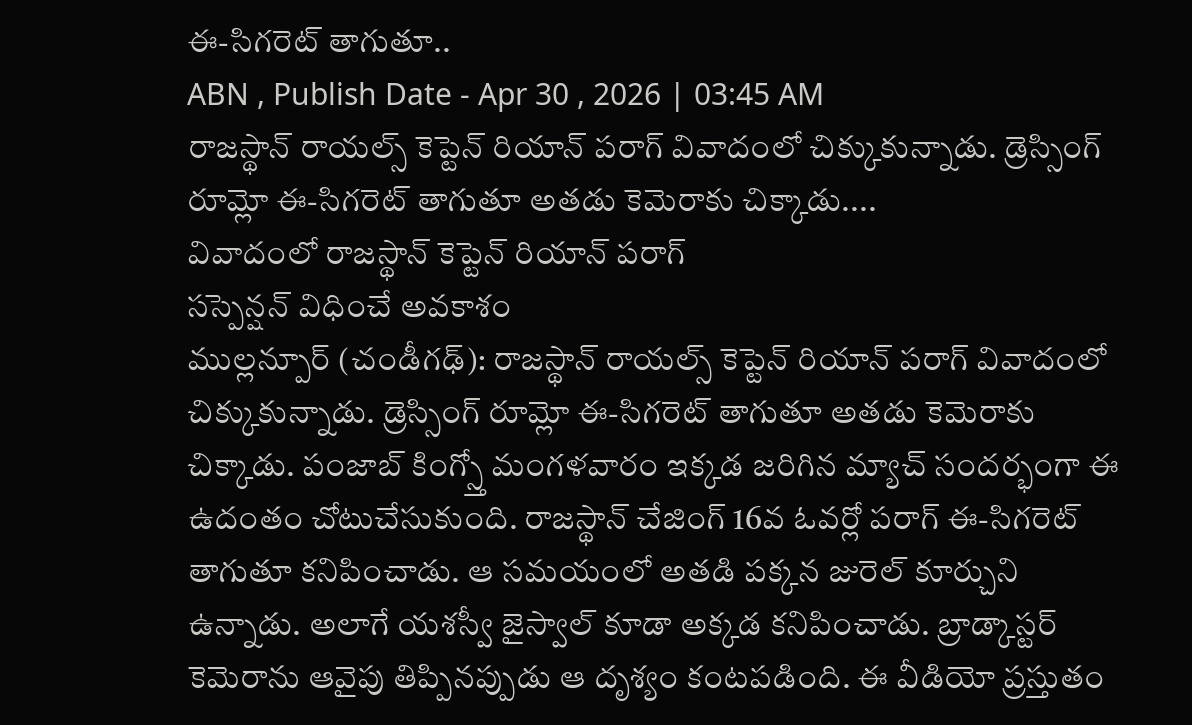ఈ-సిగరెట్ తాగుతూ..
ABN , Publish Date - Apr 30 , 2026 | 03:45 AM
రాజస్థాన్ రాయల్స్ కెప్టెన్ రియాన్ పరాగ్ వివాదంలో చిక్కుకున్నాడు. డ్రెస్సింగ్ రూమ్లో ఈ-సిగరెట్ తాగుతూ అతడు కెమెరాకు చిక్కాడు....
వివాదంలో రాజస్థాన్ కెప్టెన్ రియాన్ పరాగ్
సస్పెన్షన్ విధించే అవకాశం
ముల్లన్పూర్ (చండీగఢ్): రాజస్థాన్ రాయల్స్ కెప్టెన్ రియాన్ పరాగ్ వివాదంలో చిక్కుకున్నాడు. డ్రెస్సింగ్ రూమ్లో ఈ-సిగరెట్ తాగుతూ అతడు కెమెరాకు చిక్కాడు. పంజాబ్ కింగ్స్తో మంగళవారం ఇక్కడ జరిగిన మ్యాచ్ సందర్భంగా ఈ ఉదంతం చోటుచేసుకుంది. రాజస్థాన్ చేజింగ్ 16వ ఓవర్లో పరాగ్ ఈ-సిగరెట్ తాగుతూ కనిపించాడు. ఆ సమయంలో అతడి పక్కన జురెల్ కూర్చుని ఉన్నాడు. అలాగే యశస్వీ జైస్వాల్ కూడా అక్కడ కనిపించాడు. బ్రాడ్కాస్టర్ కెమెరాను ఆవైపు తిప్పినప్పుడు ఆ దృశ్యం కంటపడింది. ఈ వీడియో ప్రస్తుతం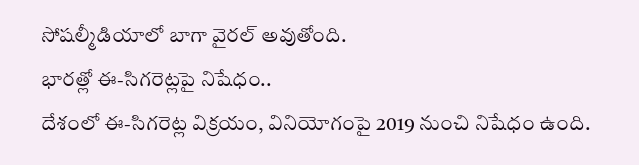సోషల్మీడియాలో బాగా వైరల్ అవుతోంది.
భారత్లో ఈ-సిగరెట్లపై నిషేధం..
దేశంలో ఈ-సిగరెట్ల విక్రయం, వినియోగంపై 2019 నుంచి నిషేధం ఉంది.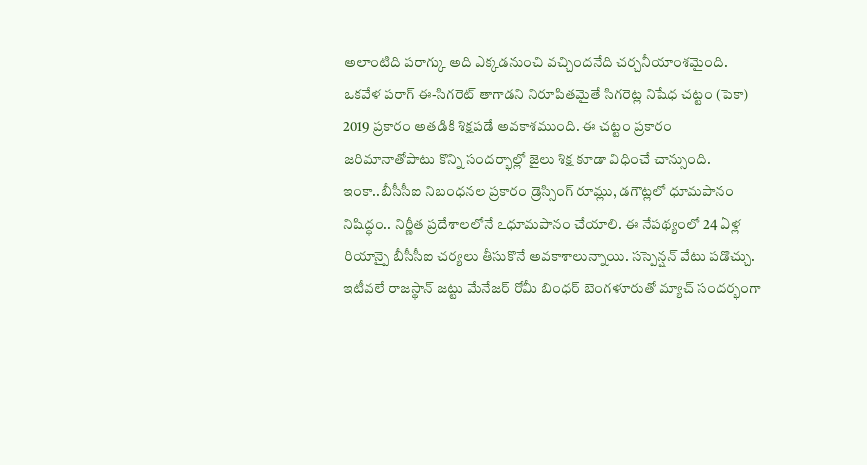అలాంటిది పరాగ్కు అది ఎక్కడనుంచి వచ్చిందనేది చర్చనీయాంశమైంది. ఒకవేళ పరాగ్ ఈ-సిగరెట్ తాగాడని నిరూపితమైతే సిగరెట్ల నిషేధ చట్టం (పెకా) 2019 ప్రకారం అతడికి శిక్షపడే అవకాశముంది. ఈ చట్టం ప్రకారం జరిమానాతోపాటు కొన్ని సందర్భాల్లో జైలు శిక్ష కూడా విధించే చాన్సుంది. ఇంకా..బీసీసీఐ నిబంధనల ప్రకారం డ్రెస్సింగ్ రూమ్లు, డగౌట్లలో ధూమపానం నిషిద్ధం.. నిర్ణీత ప్రదేశాలలోనే ఽధూమపానం చేయాలి. ఈ నేపథ్యంలో 24 ఏళ్ల రియాన్పై బీసీసీఐ చర్యలు తీసుకొనే అవకాశాలున్నాయి. సస్పెన్షన్ వేటు పడొచ్చు. ఇటీవలే రాజస్థాన్ జట్టు మేనేజర్ రోమీ బింధర్ బెంగళూరుతో మ్యాచ్ సందర్భంగా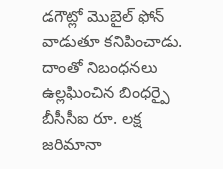డగౌట్లో మొబైల్ ఫోన్ వాడుతూ కనిపించాడు. దాంతో నిబంధనలు ఉల్లఘించిన బింధర్పై బీసీసీఐ రూ. లక్ష జరిమానా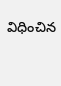విధించిన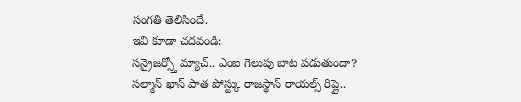సంగతి తెలిసిందే.
ఇవి కూడా చదవండి:
సన్రైజర్స్తో మ్యాచ్.. ఎంఐ గెలుపు బాట పడుతుందా?
సల్మాన్ ఖాన్ పాత పోస్ట్కు రాజస్థాన్ రాయల్స్ రిప్లై..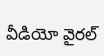వీడియో వైరల్